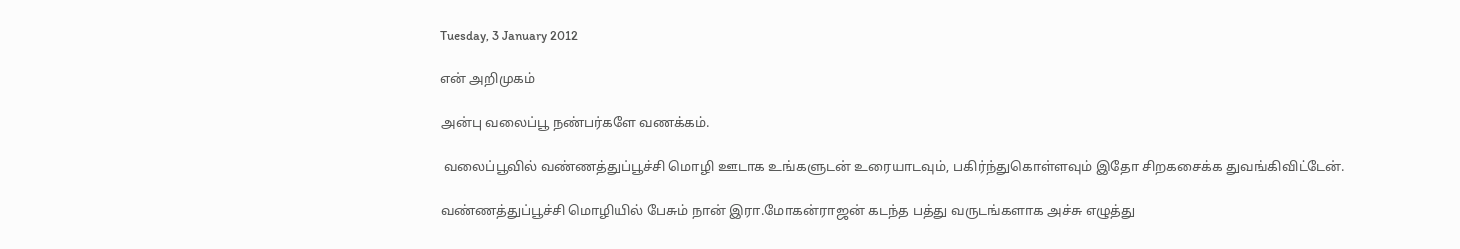Tuesday, 3 January 2012

என் அறிமுகம்

அன்பு வலைப்பூ நண்பர்களே வணக்கம்.

 வலைப்பூவில் வண்ணத்துப்பூச்சி மொழி ஊடாக உங்களுடன் உரையாடவும், பகிர்ந்துகொள்ளவும் இதோ சிறகசைக்க துவங்கிவிட்டேன்.

வண்ணத்துப்பூச்சி மொழியில் பேசும் நான் இரா.மோகன்ராஜன் கடந்த பத்து வருடங்களாக அச்சு எழுத்து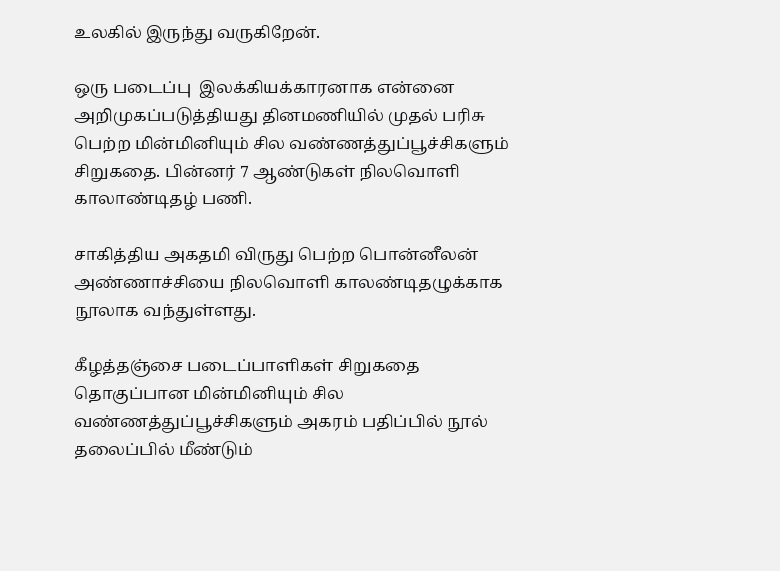உலகில் இருந்து வருகிறேன்.

ஒரு படைப்பு  இலக்கியக்காரனாக என்னை அறிமுகப்படுத்தியது தினமணியில் முதல் பரிசு பெற்ற மின்மினியும் சில வண்ணத்துப்பூச்சிகளும் சிறுகதை. பின்னர் 7 ஆண்டுகள் நிலவொளி காலாண்டிதழ் பணி.

சாகித்திய அகதமி விருது பெற்ற பொன்னீலன் அண்ணாச்சியை நிலவொளி காலண்டிதழுக்காக நூலாக வந்துள்ளது.

கீழத்தஞ்சை படைப்பாளிகள் சிறுகதை தொகுப்பான மின்மினியும் சில வண்ணத்துப்பூச்சிகளும் அகரம் பதிப்பில் நூல் தலைப்பில் மீண்டும்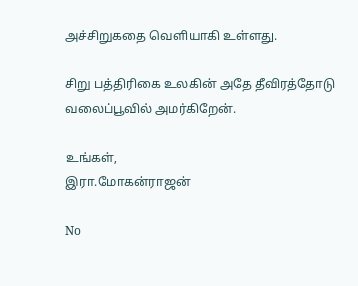அச்சிறுகதை வெளியாகி உள்ளது.

சிறு பத்திரிகை உலகின் அதே தீவிரத்தோடு வலைப்பூவில் அமர்கிறேன்.

உங்கள்,
இரா.மோகன்ராஜன்

No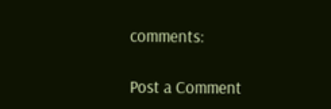comments:

Post a Comment